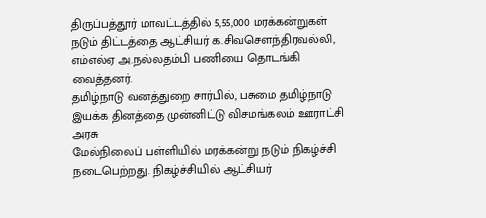திருப்பத்தூர் மாவட்டத்தில் 5,55,000 மரக்கன்றுகள் நடும் திட்டத்தை ஆட்சியர் க.சிவசௌந்திரவல்லி, எம்எல்ஏ அ.நல்லதம்பி பணியை தொடங்கி வைத்தனர்.
தமிழ்நாடு வனத்துறை சார்பில், பசுமை தமிழ்நாடு இயக்க தினத்தை முன்னிட்டு விசமங்கலம் ஊராட்சி அரசு
மேல்நிலைப் பள்ளியில் மரக்கன்று நடும் நிகழ்ச்சி நடைபெற்றது. நிகழ்ச்சியில் ஆட்சியர்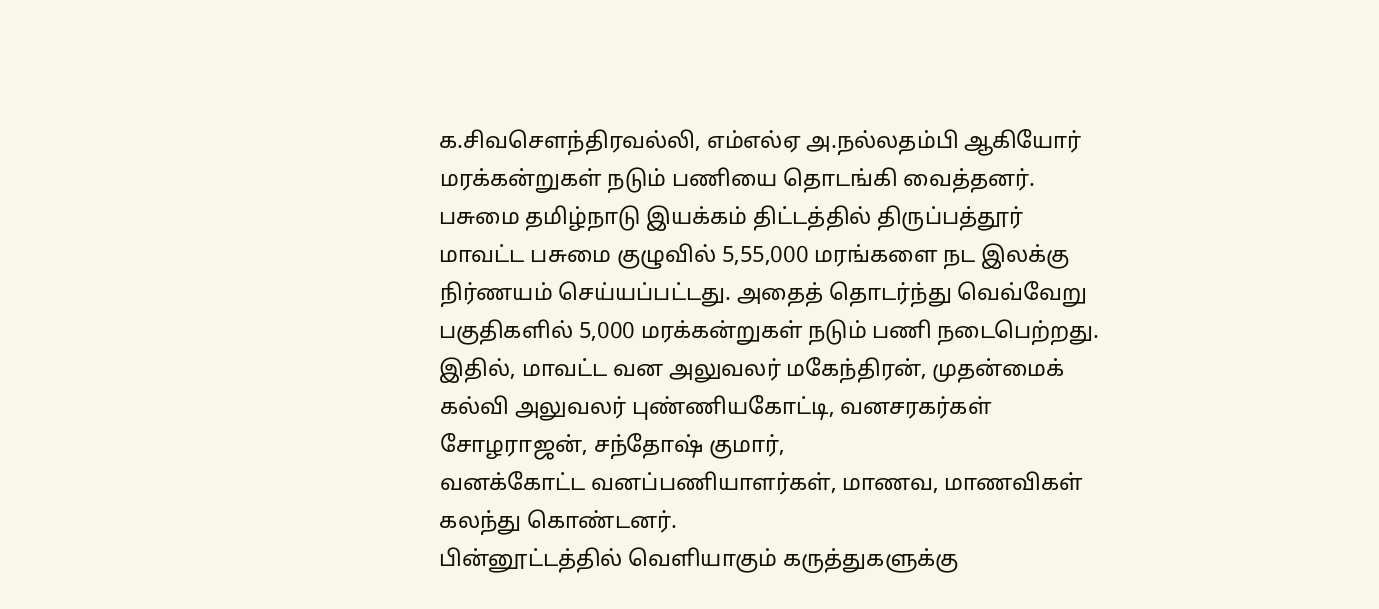க.சிவசௌந்திரவல்லி, எம்எல்ஏ அ.நல்லதம்பி ஆகியோர் மரக்கன்றுகள் நடும் பணியை தொடங்கி வைத்தனர்.
பசுமை தமிழ்நாடு இயக்கம் திட்டத்தில் திருப்பத்தூர் மாவட்ட பசுமை குழுவில் 5,55,000 மரங்களை நட இலக்கு நிர்ணயம் செய்யப்பட்டது. அதைத் தொடர்ந்து வெவ்வேறு பகுதிகளில் 5,000 மரக்கன்றுகள் நடும் பணி நடைபெற்றது.
இதில், மாவட்ட வன அலுவலர் மகேந்திரன், முதன்மைக் கல்வி அலுவலர் புண்ணியகோட்டி, வனசரகர்கள் சோழராஜன், சந்தோஷ் குமார்,
வனக்கோட்ட வனப்பணியாளர்கள், மாணவ, மாணவிகள் கலந்து கொண்டனர்.
பின்னூட்டத்தில் வெளியாகும் கருத்துகளுக்கு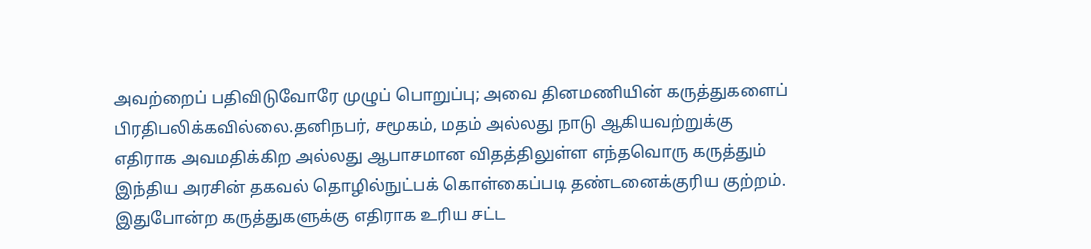அவற்றைப் பதிவிடுவோரே முழுப் பொறுப்பு; அவை தினமணியின் கருத்துகளைப் பிரதிபலிக்கவில்லை.தனிநபர், சமூகம், மதம் அல்லது நாடு ஆகியவற்றுக்கு எதிராக அவமதிக்கிற அல்லது ஆபாசமான விதத்திலுள்ள எந்தவொரு கருத்தும் இந்திய அரசின் தகவல் தொழில்நுட்பக் கொள்கைப்படி தண்டனைக்குரிய குற்றம். இதுபோன்ற கருத்துகளுக்கு எதிராக உரிய சட்ட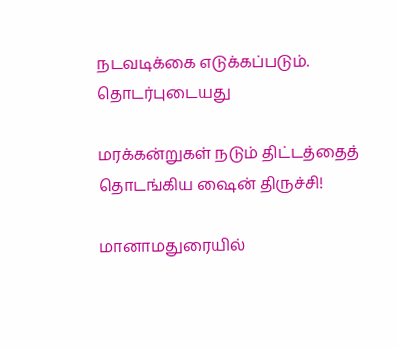நடவடிக்கை எடுக்கப்படும்.
தொடர்புடையது

மரக்கன்றுகள் நடும் திட்டத்தைத் தொடங்கிய ஷைன் திருச்சி!

மானாமதுரையில்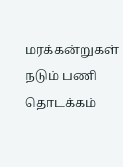மரக்கன்றுகள் நடும் பணி தொடக்கம்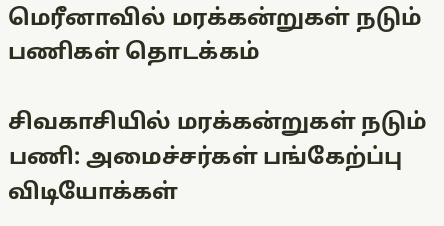மெரீனாவில் மரக்கன்றுகள் நடும் பணிகள் தொடக்கம்

சிவகாசியில் மரக்கன்றுகள் நடும் பணி: அமைச்சர்கள் பங்கேற்ப்பு
விடியோக்கள்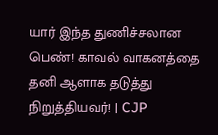யார் இந்த துணிச்சலான பெண்! காவல் வாகனத்தை தனி ஆளாக தடுத்து நிறுத்தியவர்! | CJP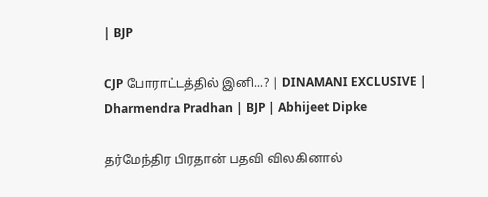| BJP

CJP போராட்டத்தில் இனி...? | DINAMANI EXCLUSIVE | Dharmendra Pradhan | BJP | Abhijeet Dipke

தர்மேந்திர பிரதான் பதவி விலகினால்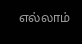எல்லாம்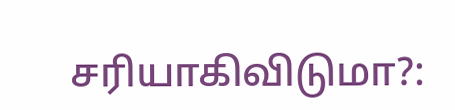சரியாகிவிடுமா?: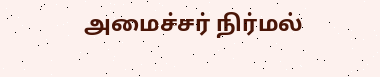அமைச்சர் நிர்மல்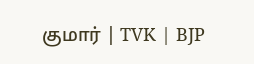குமார் | TVK | BJP